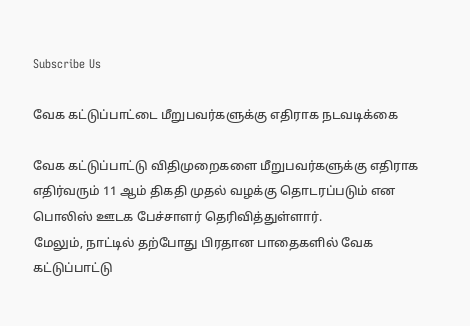Subscribe Us

வேக கட்டுப்பாட்டை மீறுபவர்களுக்கு எதிராக நடவடிக்கை

வேக கட்டுப்பாட்டு விதிமுறைகளை மீறுபவர்களுக்கு எதிராக எதிர்வரும் 11 ஆம் திகதி முதல் வழக்கு தொடரப்படும் என பொலிஸ் ஊடக பேச்சாளர் தெரிவித்துள்ளார்.
மேலும், நாட்டில் தற்போது பிரதான பாதைகளில் வேக கட்டுப்பாட்டு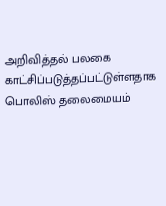அறிவித்தல் பலகை காட்சிப்படுத்தப்பட்டுள்ளதாக பொலிஸ் தலைமையம்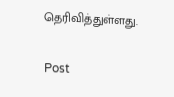தெரிவித்துள்ளது.

Post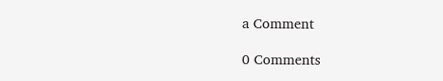a Comment

0 Comments